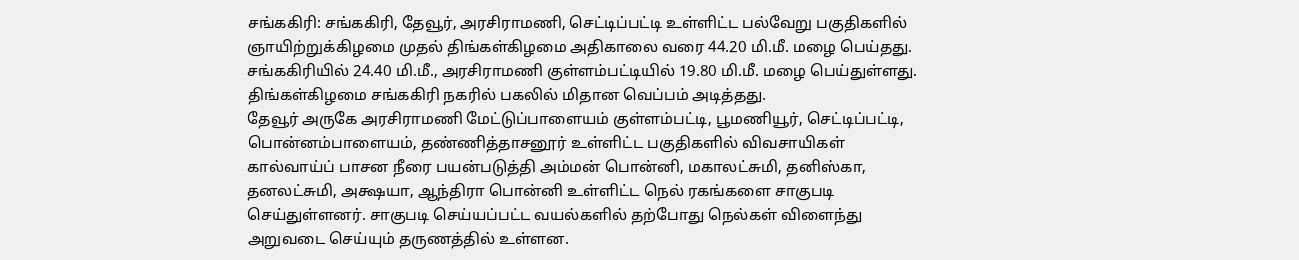சங்ககிரி: சங்ககிரி, தேவூர், அரசிராமணி, செட்டிப்பட்டி உள்ளிட்ட பல்வேறு பகுதிகளில் ஞாயிற்றுக்கிழமை முதல் திங்கள்கிழமை அதிகாலை வரை 44.20 மி.மீ. மழை பெய்தது.
சங்ககிரியில் 24.40 மி.மீ., அரசிராமணி குள்ளம்பட்டியில் 19.80 மி.மீ. மழை பெய்துள்ளது. திங்கள்கிழமை சங்ககிரி நகரில் பகலில் மிதான வெப்பம் அடித்தது.
தேவூர் அருகே அரசிராமணி மேட்டுப்பாளையம் குள்ளம்பட்டி, பூமணியூர், செட்டிப்பட்டி, பொன்னம்பாளையம், தண்ணித்தாசனூர் உள்ளிட்ட பகுதிகளில் விவசாயிகள் கால்வாய்ப் பாசன நீரை பயன்படுத்தி அம்மன் பொன்னி, மகாலட்சுமி, தனிஸ்கா, தனலட்சுமி, அக்ஷயா, ஆந்திரா பொன்னி உள்ளிட்ட நெல் ரகங்களை சாகுபடி செய்துள்ளனர். சாகுபடி செய்யப்பட்ட வயல்களில் தற்போது நெல்கள் விளைந்து அறுவடை செய்யும் தருணத்தில் உள்ளன.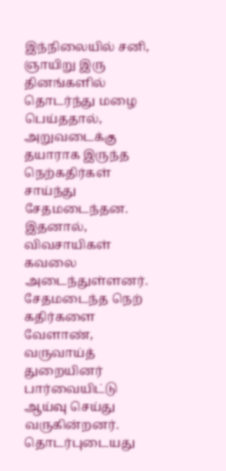இந்நிலையில் சனி, ஞாயிறு இரு தினங்களில் தொடர்ந்து மழை பெய்ததால், அறுவடைக்கு தயாராக இருந்த நெற்கதிர்கள் சாய்ந்து சேதமடைந்தன. இதனால், விவசாயிகள் கவலை அடைந்துள்ளனர். சேதமடைந்த நெற் கதிர்களை வேளாண், வருவாய்த் துறையினர் பார்வையிட்டு ஆய்வு செய்து வருகின்றனர்.
தொடர்புடையது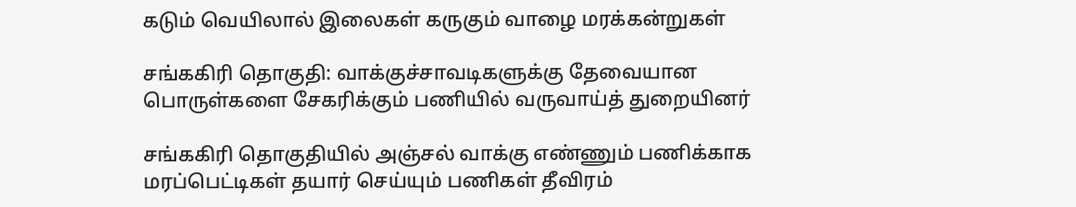கடும் வெயிலால் இலைகள் கருகும் வாழை மரக்கன்றுகள்

சங்ககிரி தொகுதி: வாக்குச்சாவடிகளுக்கு தேவையான பொருள்களை சேகரிக்கும் பணியில் வருவாய்த் துறையினர்

சங்ககிரி தொகுதியில் அஞ்சல் வாக்கு எண்ணும் பணிக்காக மரப்பெட்டிகள் தயார் செய்யும் பணிகள் தீவிரம்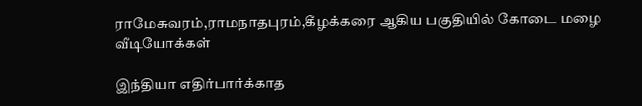ராமேசுவரம்,ராமநாதபுரம்,கீழக்கரை ஆகிய பகுதியில் கோடை மழை
வீடியோக்கள்

இந்தியா எதிர்பார்க்காத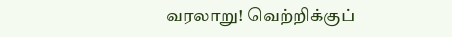வரலாறு! வெற்றிக்குப்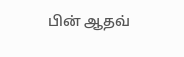பின் ஆதவ்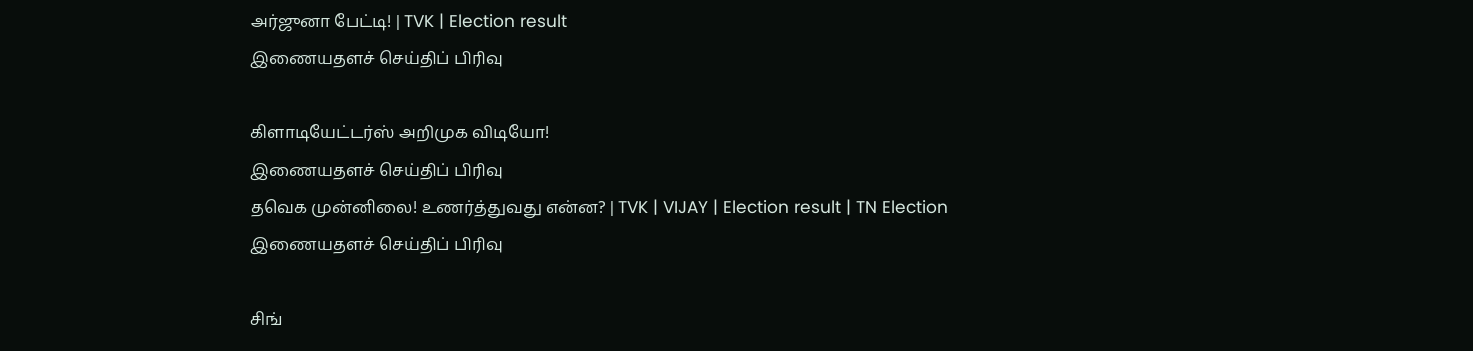அர்ஜுனா பேட்டி! | TVK | Election result
இணையதளச் செய்திப் பிரிவு

கிளாடியேட்டர்ஸ் அறிமுக விடியோ!
இணையதளச் செய்திப் பிரிவு
தவெக முன்னிலை! உணர்த்துவது என்ன? | TVK | VIJAY | Election result | TN Election
இணையதளச் செய்திப் பிரிவு

சிங்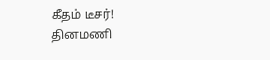கீதம் டீசர்!
தினமணி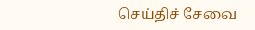செய்திச் சேவை